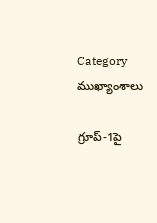Category ముఖ్యాంశాలు

గ్రూప్‌-1పై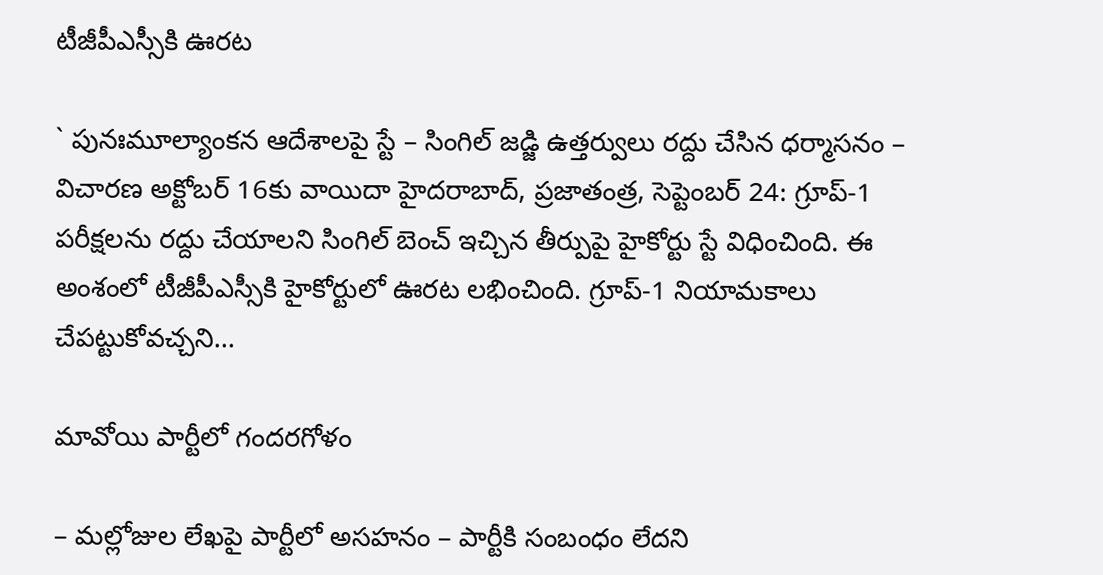టీజీపీఎస్సీకి ఊరట

` పునఃమూల్యాంకన ఆదేశాలపై స్టే – సింగిల్‌ జడ్జి ఉత్తర్వులు రద్దు చేసిన ధర్మాసనం – విచారణ అక్టోబర్‌ 16కు వాయిదా హైదరాబాద్‌, ప్రజాతంత్ర, సెప్టెంబర్‌ 24: గ్రూప్‌-1 పరీక్షలను రద్దు చేయాలని సింగిల్‌ బెంచ్‌ ఇచ్చిన తీర్పుపై హైకోర్టు స్టే విధించింది. ఈ అంశంలో టీజీపీఎస్సీకి హైకోర్టులో ఊరట లభించింది. గ్రూప్‌-1 నియామకాలు చేపట్టుకోవచ్చని…

మావోయి ‌పార్టీలో గందరగోళం

– మల్లోజుల లేఖపై పార్టీలో అసహనం – పార్టీకి సంబంధం లేదని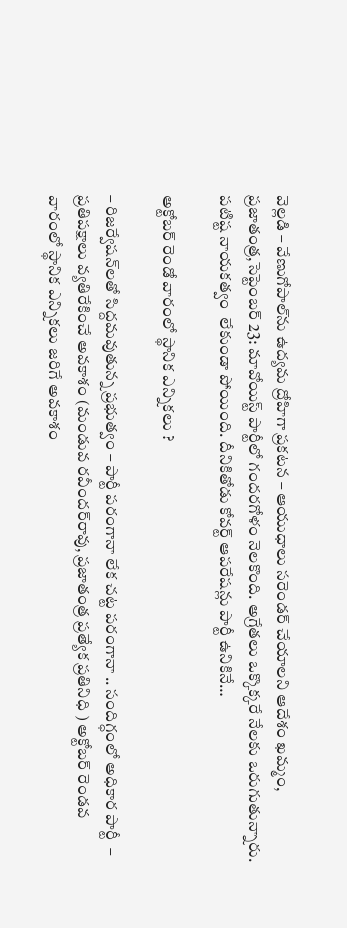వెల్లడి – వేణుగోపాల్‌ను ఉద్యమ ద్రోహిగా ప్రకటన – ఆయుధాలు సరెండర్‌ ‌చేయాలని ఆదేశం ఖమ్మం, ప్రజాతంత్ర,సెప్టెంబర్‌ 23: మావోయిస్ట్ ‌పార్టీలో గందరగోళం నెలకొంది. అగ్రేతలు ఒక్కొక్కరే నేలకు ఒరుగుతున్నారు. పటిష్ట నాయకత్వం  లేకుండా పోయింది. దీనికితోడు కోవర్ట్ ఆపరేషన్లు పార్టీ ఉనికినే…

అక్టోబర్‌ రెండో వారంలో స్థానిక ఎన్నికలు ?

– రిజర్వేషన్‌లతో సిద్దమవుతున్న ప్రభుత్వం – పార్టీ పరంగానా లేక చట్ట పరంగానా .. సందిగ్ధంలో అధికార పార్టీ  – ప్రతిపక్షాలు వ్యతిరేకించే అవకాశం (మండువ రవీందర్‌రావు, ప్రజాతంత్ర ప్రత్యేక ప్రతినిధి ) అక్టోబర్‌ రెండవ వారంలో స్థానిక ఎన్నికలు జరిగే అవకాశం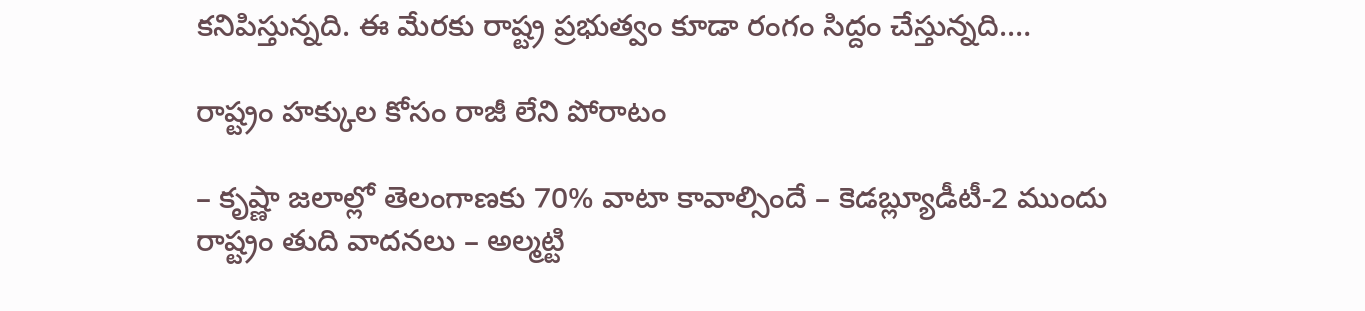కనిపిస్తున్నది. ఈ మేరకు రాష్ట్ర ప్రభుత్వం కూడా రంగం సిద్దం చేస్తున్నది.…

రాష్ట్రం హక్కుల కోసం రాజీ లేని పోరాటం

– కృష్ణా జలాల్లో తెలంగాణకు 70% వాటా కావాల్సిందే – కెడబ్ల్యూడీటీ-2 ముందు రాష్ట్రం తుది వాదనలు – అల్మట్టి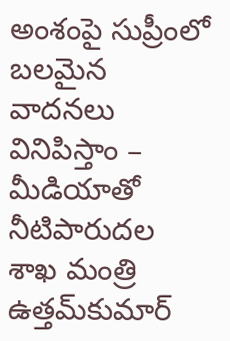అంశంపై సుప్రీంలో బలమైన వాదనలు వినిపిస్తాం – మీడియాతో నీటిపారుదల శాఖ మంత్రి ఉత్తమ్‌కుమార్‌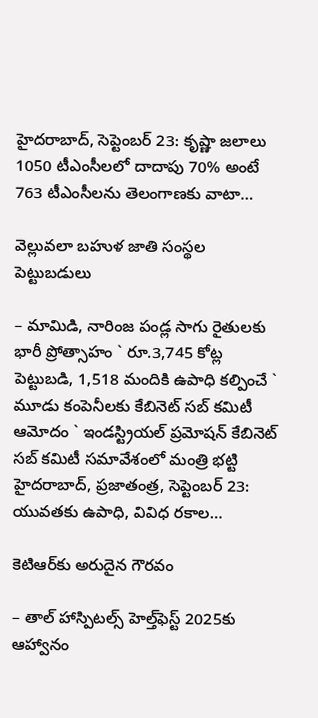హైదరాబాద్‌, సెప్టెంబర్‌ 23: కృష్ణా జలాలు 1050 టీఎంసీలలో దాదాపు 70% అంటే 763 టీఎంసీలను తెలంగాణకు వాటా…

వెల్లువలా బహుళ జాతి సంస్థల పెట్టుబడులు

– మామిడి, నారింజ పండ్ల సాగు రైతులకు భారీ ప్రోత్సాహం ` రూ.3,745 కోట్ల పెట్టుబడి, 1,518 మందికి ఉపాధి కల్పించే ` మూడు కంపెనీలకు కేబినెట్‌ సబ్‌ కమిటీ ఆమోదం ` ఇండస్ట్రియల్‌ ప్రమోషన్‌ కేబినెట్‌ సబ్‌ కమిటీ సమావేశంలో మంత్రి భట్టి హైదరాబాద్‌, ప్రజాతంత్ర, సెప్టెంబర్‌ 23: యువతకు ఉపాధి, వివిధ రకాల…

కెటిఆర్‌కు అరుదైన గౌరవం

– తాల్‌ ‌హాస్పిటల్స్ ‌హెల్త్‌ఫెస్ట్ 2025కు ఆహ్వానం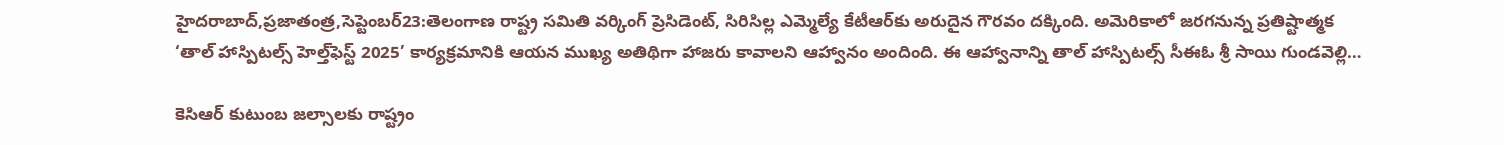హైదరాబాద్‌,ప్రజాతంత్ర,సెప్టెంబర్‌23:తెలంగాణ రాష్ట్ర సమితి వర్కింగ్‌ ‌ప్రెసిడెంట్‌, సిరిసిల్ల ఎమ్మెల్యే కేటీఆర్‌కు అరుదైన గౌరవం దక్కింది. అమెరికాలో జరగనున్న ప్రతిష్టాత్మక ‘తాల్‌ ‌హాస్పిటల్స్ ‌హెల్త్‌ఫెస్ట్ 2025’ కార్యక్రమానికి ఆయన ముఖ్య అతిథిగా హాజరు కావాలని ఆహ్వానం అందింది. ఈ ఆహ్వానాన్ని తాల్‌ ‌హాస్పిటల్స్ ‌సీఈఓ శ్రీ సాయి గుండవెల్లి…

కెసిఆర్‌ ‌కుటుంబ జల్సాలకు రాష్ట్రం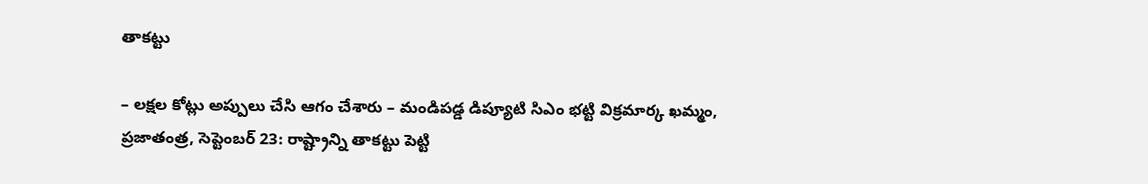తాకట్టు

– లక్షల కోట్లు అప్పులు చేసి ఆగం చేశారు – మండిపడ్డ డిప్యూటి సిఎం భట్టి విక్రమార్క ఖమ్మం, ప్రజాతంత్ర, సెప్టెంబర్‌ 23: రాష్ట్రాన్ని తాకట్టు పెట్టి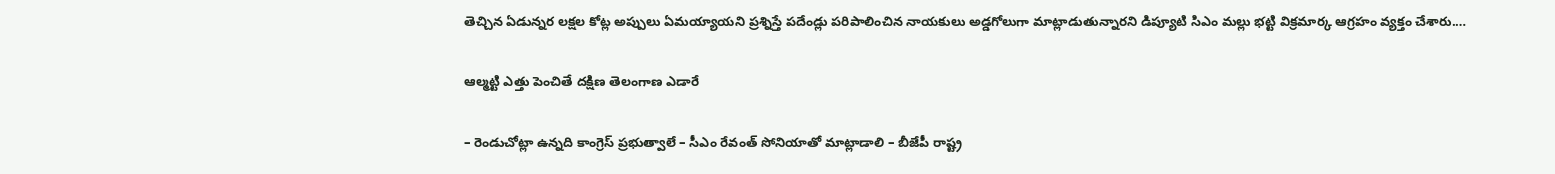తెచ్చిన ఏడున్నర లక్షల కోట్ల అప్పులు ఏమయ్యాయని ప్రశ్నిస్తే పదేండ్లు పరిపాలించిన నాయకులు అడ్డగోలుగా మాట్లాడుతున్నారని డిప్యూటి సిఎం మల్లు భట్టి విక్రమార్క ఆగ్రహం వ్యక్తం చేశారు.…

ఆల్మట్టి ఎత్తు పెంచితే దక్షిణ తెలంగాణ ఎడారే

– రెండుచోట్లా ఉన్నది కాంగ్రెస్‌ ప్రభుత్వాలే – సీఎం రేవంత్‌ సోనియాతో మాట్లాడాలి – బీజేపీ రాష్ట్ర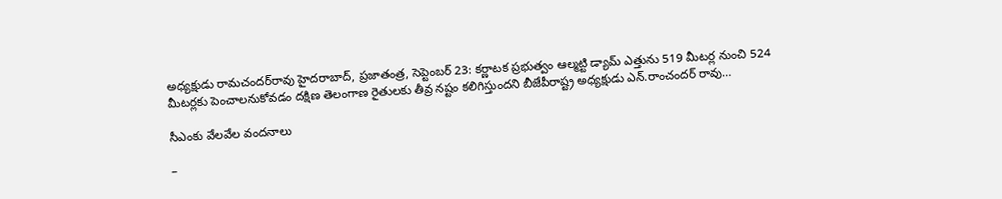అధ్యక్షుడు రామచందర్‌రావు హైదరాబాద్‌, ప్రజాతంత్ర, సెప్టెంబర్‌ 23: కర్ణాటక ప్రభుత్వం ఆల్మట్టి డ్యామ్‌ ఎత్తును 519 మీటర్ల నుంచి 524 మీటర్లకు పెంచాలనుకోవడం దక్షిణ తెలంగాణ రైతులకు తీవ్ర నష్టం కలిగిస్తుందని బీజేపీరాష్ట్ర అధ్యక్షుడు ఎన్‌.రాంచందర్‌ రావు…

సీఎంకు వేలవేల వందనాలు

–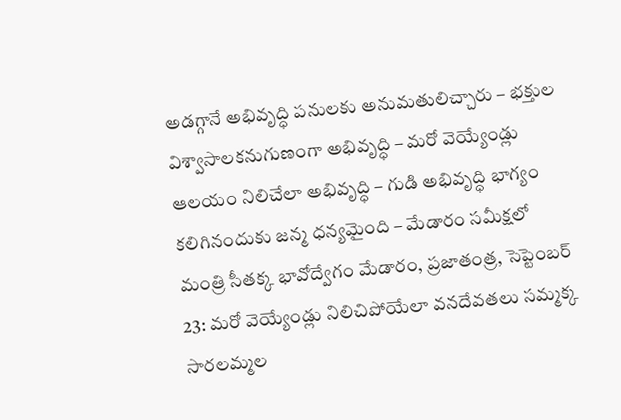అడగ్గానే అభివృద్ధి పనులకు అనుమతులిచ్చారు – భక్తుల విశ్వాసాలకనుగుణంగా అభివృద్ధి – మరో వెయ్యేండ్లు ఆలయం నిలిచేలా అభివృద్ధి – గుడి అభివృద్ధి భాగ్యం కలిగినందుకు జన్మ ధన్యమైంది – మేడారం సమీక్షలో మంత్రి సీతక్క భావోద్వేగం మేడారం, ప్రజాతంత్ర, సెప్టెంబర్‌ 23: మరో వెయ్యేండ్లు నిలిచిపోయేలా వనదేవతలు సమ్మక్క సారలమ్మల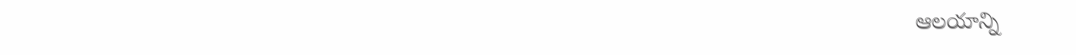ఆలయాన్ని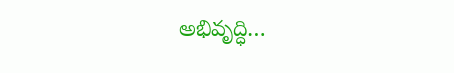అభివృద్ధి…